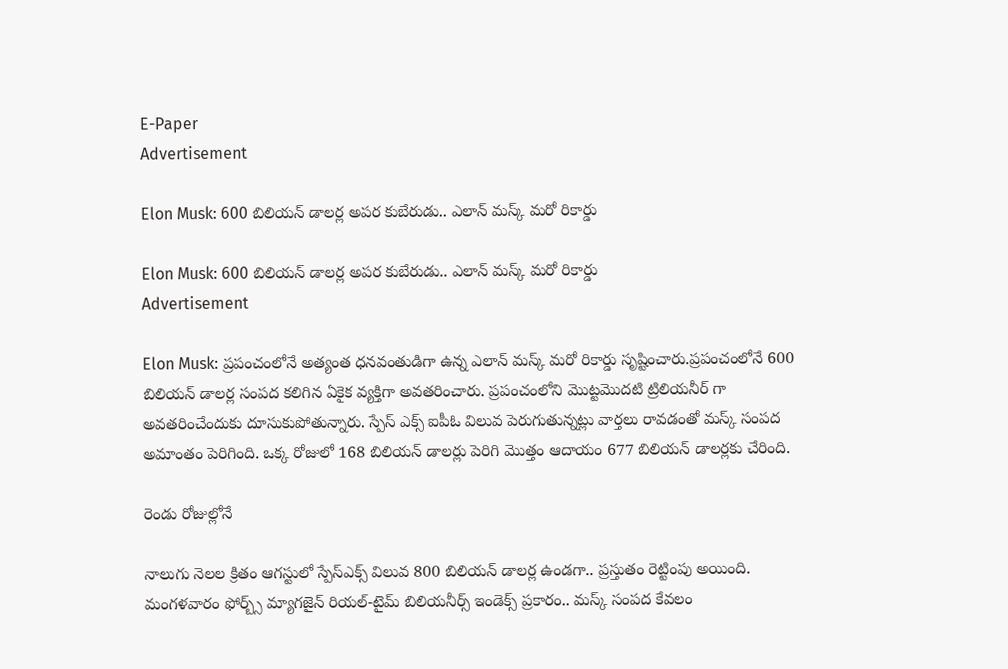E-Paper
Advertisement

Elon Musk: 600 బిలియన్ డాలర్ల అపర కుబేరుడు.. ఎలాన్ మస్క్ మరో రికార్డు

Elon Musk: 600 బిలియన్ డాలర్ల అపర కుబేరుడు.. ఎలాన్ మస్క్ మరో రికార్డు
Advertisement

Elon Musk: ప్రపంచంలోనే అత్యంత ధనవంతుడిగా ఉన్న ఎలాన్ మస్క్ మరో రికార్డు సృష్టించారు.ప్రపంచంలోనే 600 బిలియన్ డాలర్ల సంపద కలిగిన ఏకైక వ్యక్తిగా అవతరించారు. ప్రపంచంలోని మొట్టమొదటి ట్రిలియనీర్ గా అవతరించేందుకు దూసుకుపోతున్నారు. స్పేస్ ఎక్స్ ఐపీఓ విలువ పెరుగుతున్నట్లు వార్తలు రావడంతో మస్క్ సంపద అమాంతం పెరిగింది. ఒక్క రోజులో 168 బిలియన్ డాలర్లు పెరిగి మొత్తం ఆదాయం 677 బిలియన్ డాలర్లకు చేరింది.

రెండు రోజుల్లోనే

నాలుగు నెలల క్రితం ఆగస్టులో స్పేస్‌ఎక్స్ విలువ 800 బిలియన్ డాలర్ల ఉండగా.. ప్రస్తుతం రెట్టింపు అయింది. మంగళవారం ఫోర్బ్స్ మ్యాగజైన్ రియల్-టైమ్ బిలియనీర్స్ ఇండెక్స్ ప్రకారం.. మస్క్ సంపద కేవలం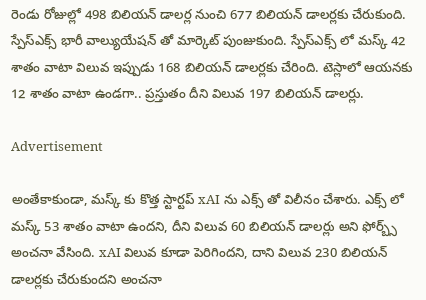రెండు రోజుల్లో 498 బిలియన్ డాలర్ల నుంచి 677 బిలియన్ డాలర్లకు చేరుకుంది. స్పేస్‌ఎక్స్ భారీ వాల్యుయేషన్ తో మార్కెట్‌ పుంజుకుంది. స్పేస్‌ఎక్స్ లో మస్క్ 42 శాతం వాటా విలువ ఇప్పుడు 168 బిలియన్ డాలర్లకు చేరింది. టెస్లాలో ఆయనకు 12 శాతం వాటా ఉండగా.. ప్రస్తుతం దీని విలువ 197 బిలియన్ డాలర్లు.

Advertisement

అంతేకాకుండా, మస్క్ కు కొత్త స్టార్టప్ xAI ను ఎక్స్ తో విలీనం చేశారు. ఎక్స్ లో మస్క్ 53 శాతం వాటా ఉందని, దీని విలువ 60 బిలియన్ డాలర్లు అని ఫోర్బ్స్ అంచనా వేసింది. xAI విలువ కూడా పెరిగిందని, దాని విలువ 230 బిలియన్ డాలర్లకు చేరుకుందని అంచనా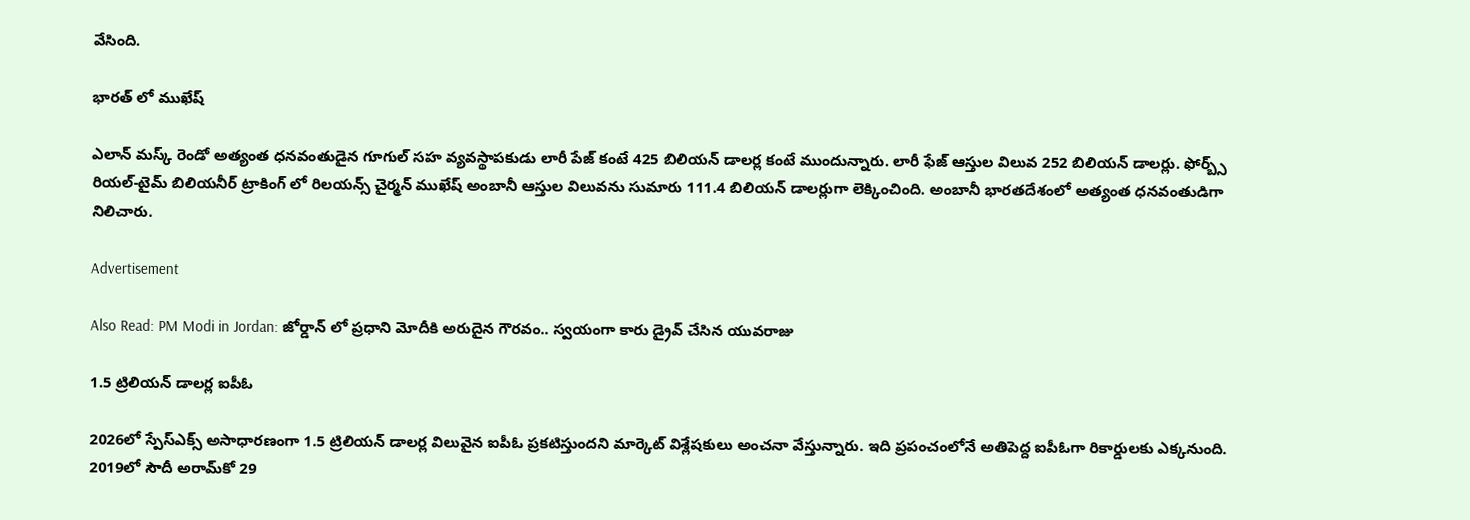వేసింది.

భారత్ లో ముఖేష్

ఎలాన్ మస్క్ రెండో అత్యంత ధనవంతుడైన గూగుల్ సహ వ్యవస్థాపకుడు లారీ పేజ్ కంటే 425 బిలియన్ డాలర్ల కంటే ముందున్నారు. లారీ ఫేజ్ ఆస్తుల విలువ 252 బిలియన్ డాలర్లు. ఫోర్బ్స్ రియల్-టైమ్ బిలియనీర్ ట్రాకింగ్ లో రిలయన్స్ చైర్మన్ ముఖేష్ అంబానీ ఆస్తుల విలువను సుమారు 111.4 బిలియన్ డాలర్లుగా లెక్కించింది. అంబానీ భారతదేశంలో అత్యంత ధనవంతుడిగా నిలిచారు.

Advertisement

Also Read: PM Modi in Jordan: జోర్డాన్ లో ప్రధాని మోదీకి అరుదైన గౌరవం.. స్వయంగా కారు డ్రైవ్ చేసిన యువరాజు

1.5 ట్రిలియన్ డాలర్ల ఐపీఓ

2026లో స్పేస్‌ఎక్స్ అసాధారణంగా 1.5 ట్రిలియన్ డాలర్ల విలువైన ఐపీఓ ప్రకటిస్తుందని మార్కెట్ విశ్లేషకులు అంచనా వేస్తున్నారు. ఇది ప్రపంచంలోనే అతిపెద్ద ఐపీఓగా రికార్డులకు ఎక్కనుంది. 2019లో సౌదీ అరామ్‌కో 29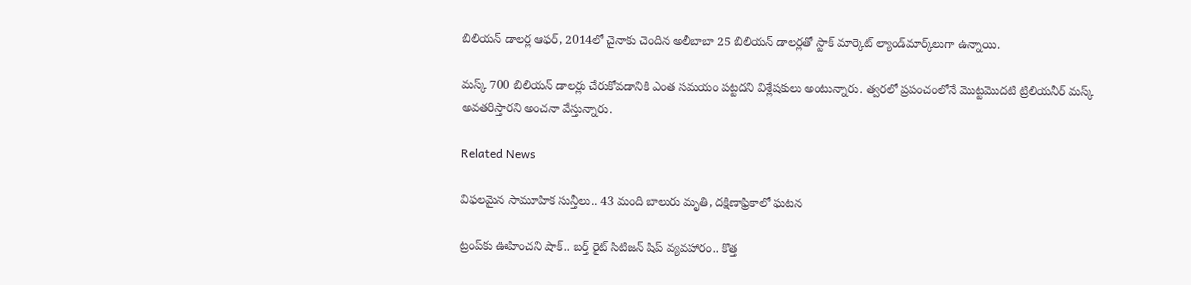బిలియన్ డాలర్ల ఆఫర్, 2014లో చైనాకు చెందిన అలీబాబా 25 బిలియన్ డాలర్లతో స్టాక్ మార్కెట్ ల్యాండ్‌మార్క్‌లుగా ఉన్నాయి.

మస్క్ 700 బిలియన్ డాలర్లు చేరుకోవడానికి ఎంత సమయం పట్టదని విశ్లేషకులు అంటున్నారు. త్వరలో ప్రపంచంలోనే మొట్టమొదటి ట్రిలియనీర్ మస్క్ అవతరిస్తారని అంచనా వేస్తున్నారు.

Related News

విఫలమైన సామూహిక సున్తీలు.. 43 మంది బాలురు మృతి, దక్షిణాఫ్రికాలో ఘటన

ట్రంప్‌‌కు ఊహించని షాక్‌.. బర్త్ రైట్ సిటిజన్ షిప్ వ్యవహారం.. కొత్త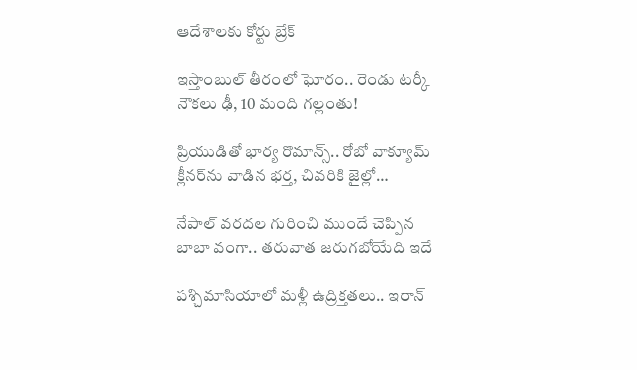ఆదేశాలకు కోర్టు బ్రేక్

ఇస్తాంబుల్ తీరంలో ఘోరం.. రెండు టర్కీ నౌకలు ఢీ, 10 మంది గల్లంతు!

ప్రియుడితో భార్య రొమాన్స్.. రోబో వాక్యూమ్ క్లీనర్‌ను వాడిన భర్త, చివరికి జైల్లో…

నేపాల్ వరదల గురించి ముందే చెప్పిన బాబా వంగా.. తరువాత జరుగబోయేది ఇదే

పశ్చిమాసియాలో మళ్లీ ఉద్రిక్తతలు.. ఇరాన్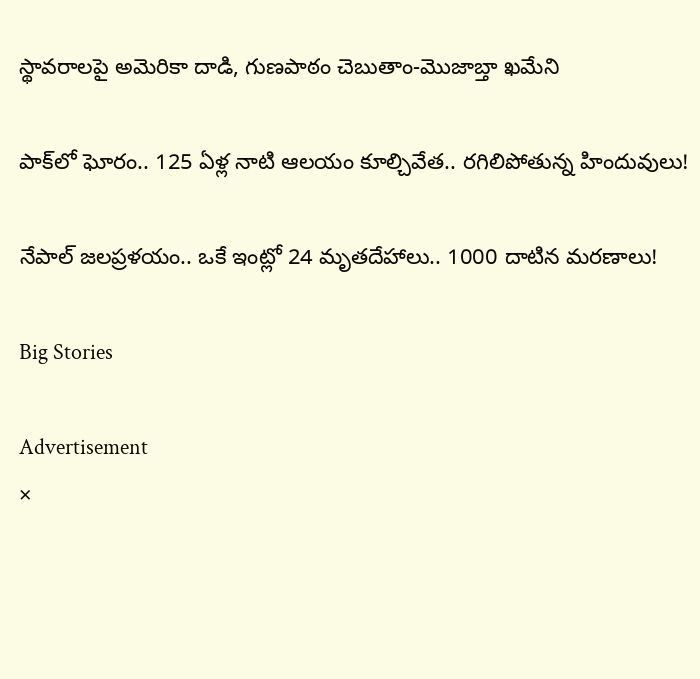స్థావరాలపై అమెరికా దాడి, గుణపాఠం చెబుతాం-మొజాబ్తా ఖమేని

పాక్‌లో ఘోరం.. 125 ఏళ్ల నాటి ఆలయం కూల్చివేత.. రగిలిపోతున్న హిందువులు!

నేపాల్ జలప్రళయం.. ఒకే ఇంట్లో 24 మృతదేహాలు.. 1000 దాటిన మరణాలు!

Big Stories

Advertisement
×